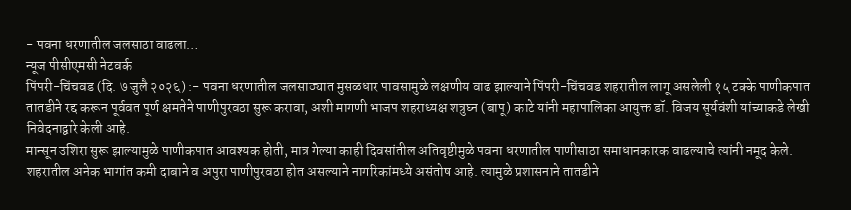- पवना धरणातील जलसाठा वाढला…
न्यूज पीसीएमसी नेटवर्क
पिंपरी-चिंचवड (दि. ७ जुलै २०२६) :- पवना धरणातील जलसाठ्यात मुसळधार पावसामुळे लक्षणीय वाढ झाल्याने पिंपरी-चिंचवड शहरातील लागू असलेली १५ टक्के पाणीकपात तातडीने रद्द करून पूर्ववत पूर्ण क्षमतेने पाणीपुरवठा सुरू करावा, अशी मागणी भाजप शहराध्यक्ष शत्रुघ्न (बापू) काटे यांनी महापालिका आयुक्त डॉ. विजय सूर्यवंशी यांच्याकडे लेखी निवेदनाद्वारे केली आहे.
मान्सून उशिरा सुरू झाल्यामुळे पाणीकपात आवश्यक होती, मात्र गेल्या काही दिवसांतील अतिवृष्टीमुळे पवना धरणातील पाणीसाठा समाधानकारक वाढल्याचे त्यांनी नमूद केले.
शहरातील अनेक भागांत कमी दाबाने व अपुरा पाणीपुरवठा होत असल्याने नागरिकांमध्ये असंतोष आहे. त्यामुळे प्रशासनाने तातडीने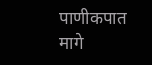पाणीकपात मागे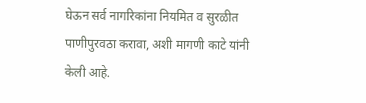घेऊन सर्व नागरिकांना नियमित व सुरळीत पाणीपुरवठा करावा, अशी मागणी काटे यांनी केली आहे.